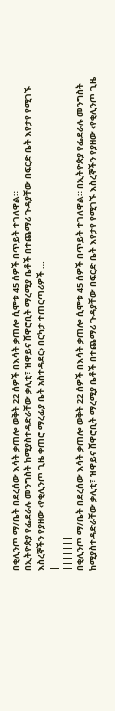በቂሊንጦ ማ/ቤት በደረሰው እሳት ቃጠሎ ወቅት 22 ሰዎች በእሳት ቃጠሎ ሲሞቱ 45 ሰዎች በጥይት ተገለዋል።
በኢትዮጵያ የፌደራሉ መንግስት ከሚያስተዳድራቸው ቃሊቲ፣ ዝዋይና ሸዋሮቢት ማረሚያ ቤቶች በተጨማሪ ጉዳያቸው በፍርድ ቤት እየታየ የሚገኙ እስረኞችን የያዘው ‹የቂሊንጦ ጊዜ ቀጠሮ ማረፊያ ቤት አስተዳደር› በርካታ ተጠርጣሪዎች …
|
|||||||
በቂሊንጦ ማ/ቤት በደረሰው እሳት ቃጠሎ ወቅት 22 ሰዎች በእሳት ቃጠሎ ሲሞቱ 45 ሰዎች በጥይት ተገለዋል። በኢትዮጵያ የፌደራሉ መንግስት ከሚያስተዳድራቸው ቃሊቲ፣ ዝዋይና ሸዋሮቢት ማረሚያ ቤቶች በተጨማሪ ጉዳያቸው በፍርድ ቤት እየታየ የሚገኙ እስረኞችን የያዘው ‹የቂሊንጦ ጊዜ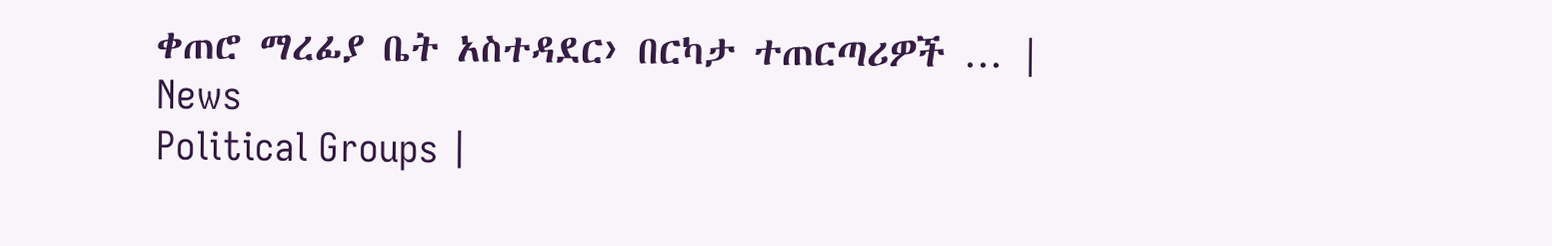ቀጠሮ ማረፊያ ቤት አስተዳደር› በርካታ ተጠርጣሪዎች … |
News
Political Groups |